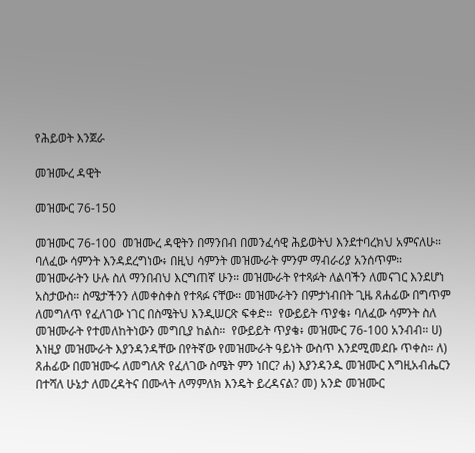የሕይወት እንጀራ

መዝሙረ ዳዊት

መዝሙር 76-150

መዝሙር 76-100  መዝሙረ ዳዊትን በማንበብ በመንፈሳዊ ሕይወትህ እንደተባረክህ አምናለሁ። ባለፈው ሳምንት እንዳደረግነው፥ በዚህ ሳምንት መዝሙራት ምንም ማብራሪያ አንሰጥም። መዝሙራትን ሁሉ ስለ ማንበብህ እርግጠኛ ሁን። መዝሙራት የተጻፉት ለልባችን ለመናገር እንደሆነ አስታውስ። ስሜታችንን ለመቀስቀስ የተጻፉ ናቸው። መዝሙራትን በምታነብበት ጊዜ ጸሐፊው በግጥም ለመግለጥ የፈለገው ነገር በስሜትህ እንዲሠርጽ ፍቀድ።  የውይይት ጥያቄ፥ ባለፈው ሳምንት ስለ መዝሙራት የተመለከትነውን መግቢያ ከልስ።  የውይይት ጥያቄ፥ መዝሙር 76-100 አንብብ። ሀ) እነዚያ መዝሙራት እያንዳንዳቸው በየትኛው የመዝሙራት ዓይነት ውስጥ እንደሚመደቡ ጥቀስ። ለ) ጸሐፊው በመዝሙሩ ለመግለጽ የፈለገው ስሜት ምን ነበር? ሐ) እያንዳንዱ መዝሙር እግዚአብሔርን በተሻለ ሁኔታ ለመረዳትና በሙላት ለማምለክ እንዴት ይረዳናል? መ) አንድ መዝሙር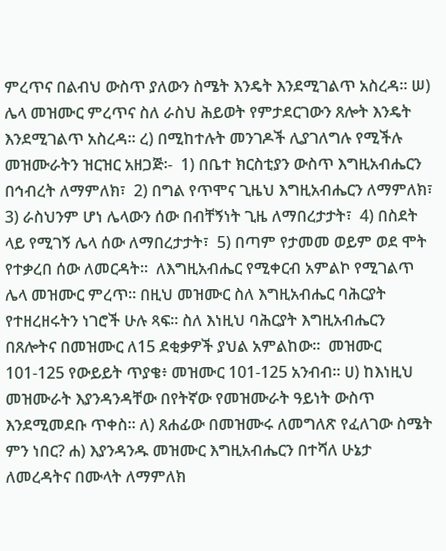ምረጥና በልብህ ውስጥ ያለውን ስሜት እንዴት እንደሚገልጥ አስረዳ። ሠ) ሌላ መዝሙር ምረጥና ስለ ራስህ ሕይወት የምታደርገውን ጸሎት እንዴት እንደሚገልጥ አስረዳ። ረ) በሚከተሉት መንገዶች ሊያገለግሉ የሚችሉ መዝሙራትን ዝርዝር አዘጋጅ፡-  1) በቤተ ክርስቲያን ውስጥ እግዚአብሔርን በኅብረት ለማምለክ፣  2) በግል የጥሞና ጊዜህ እግዚአብሔርን ለማምለክ፣  3) ራስህንም ሆነ ሌላውን ሰው በብቸኝነት ጊዜ ለማበረታታት፣  4) በስደት ላይ የሚገኝ ሌላ ሰው ለማበረታታት፣  5) በጣም የታመመ ወይም ወደ ሞት የተቃረበ ሰው ለመርዳት።  ለእግዚአብሔር የሚቀርብ አምልኮ የሚገልጥ ሌላ መዝሙር ምረጥ። በዚህ መዝሙር ስለ እግዚአብሔር ባሕርያት የተዘረዘሩትን ነገሮች ሁሉ ጻፍ። ስለ እነዚህ ባሕርያት እግዚአብሔርን በጸሎትና በመዝሙር ለ15 ደቂቃዎች ያህል አምልከው።  መዝሙር 101-125 የውይይት ጥያቄ፥ መዝሙር 101-125 አንብብ። ሀ) ከእነዚህ መዝሙራት እያንዳንዳቸው በየትኛው የመዝሙራት ዓይነት ውስጥ እንደሚመደቡ ጥቀስ። ለ) ጸሐፊው በመዝሙሩ ለመግለጽ የፈለገው ስሜት ምን ነበር? ሐ) እያንዳንዱ መዝሙር እግዚአብሔርን በተሻለ ሁኔታ ለመረዳትና በሙላት ለማምለክ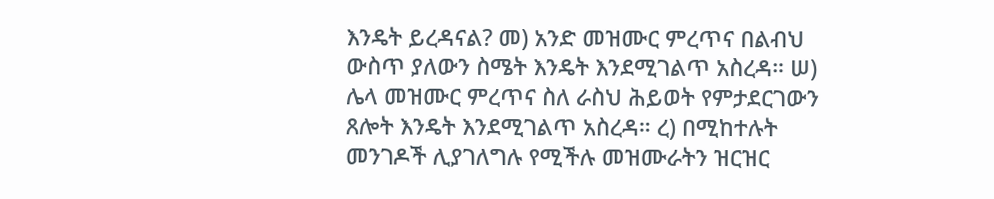እንዴት ይረዳናል? መ) አንድ መዝሙር ምረጥና በልብህ ውስጥ ያለውን ስሜት እንዴት እንደሚገልጥ አስረዳ። ሠ) ሌላ መዝሙር ምረጥና ስለ ራስህ ሕይወት የምታደርገውን ጸሎት እንዴት እንደሚገልጥ አስረዳ። ረ) በሚከተሉት መንገዶች ሊያገለግሉ የሚችሉ መዝሙራትን ዝርዝር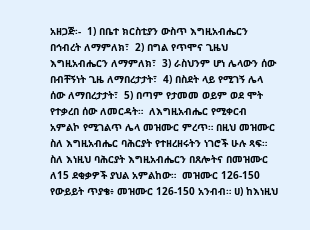አዘጋጅ፡-  1) በቤተ ክርስቲያን ውስጥ እግዚአብሔርን በኅብረት ለማምለክ፣  2) በግል የጥሞና ጊዜህ እግዚአብሔርን ለማምለክ፣  3) ራስህንም ሆነ ሌላውን ሰው በብቸኝነት ጊዜ ለማበረታታት፣  4) በስደት ላይ የሚገኝ ሌላ ሰው ለማበረታታት፣  5) በጣም የታመመ ወይም ወደ ሞት የተቃረበ ሰው ለመርዳት።  ለእግዚአብሔር የሚቀርብ አምልኮ የሚገልጥ ሌላ መዝሙር ምረጥ። በዚህ መዝሙር ስለ እግዚአብሔር ባሕርያት የተዘረዘሩትን ነገሮች ሁሉ ጻፍ። ስለ እነዚህ ባሕርያት እግዚአብሔርን በጸሎትና በመዝሙር ለ15 ደቂቃዎች ያህል አምልከው።  መዝሙር 126-150  የውይይት ጥያቄ፥ መዝሙር 126-150 አንብብ። ሀ) ከእነዚህ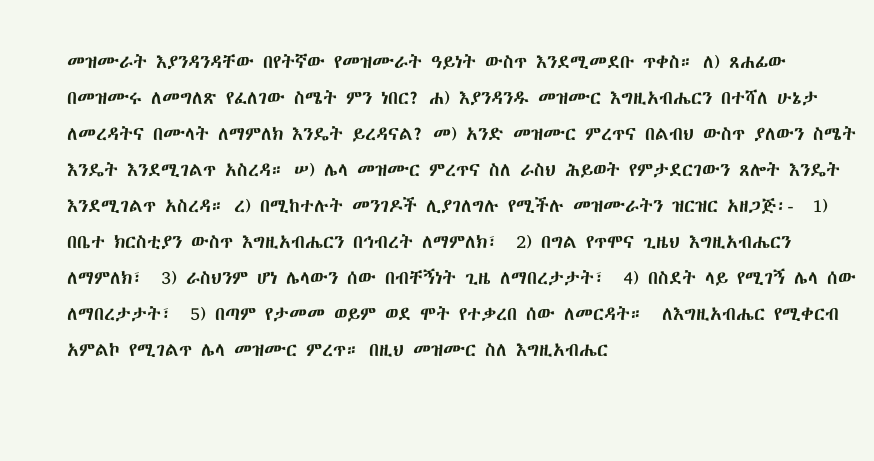መዝሙራት እያንዳንዳቸው በየትኛው የመዝሙራት ዓይነት ውስጥ እንደሚመደቡ ጥቀስ። ለ) ጸሐፊው በመዝሙሩ ለመግለጽ የፈለገው ስሜት ምን ነበር? ሐ) እያንዳንዱ መዝሙር እግዚአብሔርን በተሻለ ሁኔታ ለመረዳትና በሙላት ለማምለክ እንዴት ይረዳናል? መ) አንድ መዝሙር ምረጥና በልብህ ውስጥ ያለውን ስሜት እንዴት እንደሚገልጥ አስረዳ። ሠ) ሌላ መዝሙር ምረጥና ስለ ራስህ ሕይወት የምታደርገውን ጸሎት እንዴት እንደሚገልጥ አስረዳ። ረ) በሚከተሉት መንገዶች ሊያገለግሉ የሚችሉ መዝሙራትን ዝርዝር አዘጋጅ፡-  1) በቤተ ክርስቲያን ውስጥ እግዚአብሔርን በኅብረት ለማምለክ፣  2) በግል የጥሞና ጊዜህ እግዚአብሔርን ለማምለክ፣  3) ራስህንም ሆነ ሌላውን ሰው በብቸኝነት ጊዜ ለማበረታታት፣  4) በስደት ላይ የሚገኝ ሌላ ሰው ለማበረታታት፣  5) በጣም የታመመ ወይም ወደ ሞት የተቃረበ ሰው ለመርዳት።  ለእግዚአብሔር የሚቀርብ አምልኮ የሚገልጥ ሌላ መዝሙር ምረጥ። በዚህ መዝሙር ስለ እግዚአብሔር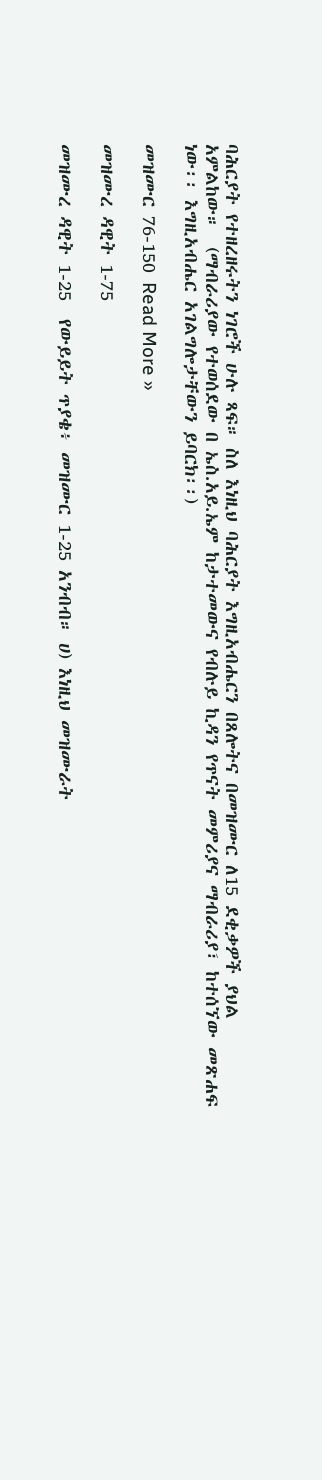ባሕርያት የተዘረዘሩትን ነገሮች ሁሉ ጻፍ። ስለ እነዚህ ባሕርያት እግዚአብሔርን በጸሎትና በመዝሙር ለ15 ደቂቃዎች ያህል አምልከው።  (ማብራሪያው የተወሰደው በ ኤስ.አይ.ኤም ከታተመውና የብሉይ ኪዳን የጥናት መምሪያና ማብራሪያ፣ ከተሰኘው መጽሐፍ ነው፡፡ እግዚአብሔር አገልግሎታቸውን ይባርክ፡፡)

መዝሙር 76-150 Read More »

መዝሙረ ዳዊት 1-75

መዝሙረ ዳዊት 1-25  የውይይት ጥያቄ፥ መዝሙር 1-25 አንብብ። ሀ) እነዚህ መዝሙራት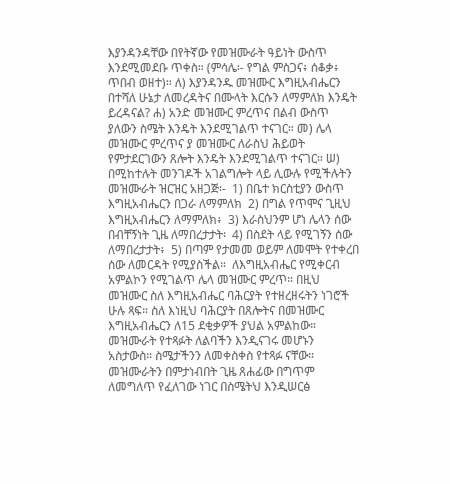እያንዳንዳቸው በየትኛው የመዝሙራት ዓይነት ውስጥ እንደሚመደቡ ጥቀስ። (ምሳሌ፡- የግል ምስጋና፥ ሰቆቃ፥ ጥበብ ወዘተ)። ለ) እያንዳንዱ መዝሙር እግዚአብሔርን በተሻለ ሁኔታ ለመረዳትና በሙላት እርሱን ለማምለክ እንዴት ይረዳናል? ሐ) አንድ መዝሙር ምረጥና በልብ ውስጥ ያለውን ስሜት እንዴት እንደሚገልጥ ተናገር። መ) ሌላ መዝሙር ምረጥና ያ መዝሙር ለራስህ ሕይወት የምታደርገውን ጸሎት እንዴት እንደሚገልጥ ተናገር። ሠ) በሚከተሉት መንገዶች አገልግሎት ላይ ሊውሉ የሚችሉትን መዝሙራት ዝርዝር አዘጋጅ፡-  1) በቤተ ክርስቲያን ውስጥ እግዚአብሔርን በጋራ ለማምለክ  2) በግል የጥሞና ጊዚህ እግዚአብሔርን ለማምለክ፥  3) እራስህንም ሆነ ሌላን ሰው በብቸኝነት ጊዜ ለማበረታታት፡  4) በስደት ላይ የሚገኝን ሰው ለማበረታታት፥  5) በጣም የታመመ ወይም ለመሞት የተቀረበ ሰው ለመርዳት የሚያስችል።  ለእግዚአብሔር የሚቀርብ አምልኮን የሚገልጥ ሌላ መዝሙር ምረጥ። በዚህ መዝሙር ስለ እግዚአብሔር ባሕርያት የተዘረዘሩትን ነገሮች ሁሉ ጻፍ። ስለ እነዚህ ባሕርያት በጸሎትና በመዝሙር እግዚአብሔርን ለ15 ደቂቃዎች ያህል አምልከው።  መዝሙራት የተጻፉት ለልባችን እንዲናገሩ መሆኑን አስታውስ። ስሜታችንን ለመቀስቀስ የተጻፉ ናቸው። መዝሙራትን በምታነብበት ጊዜ ጸሐፊው በግጥም ለመግለጥ የፈለገው ነገር በስሜትህ እንዲሠርፅ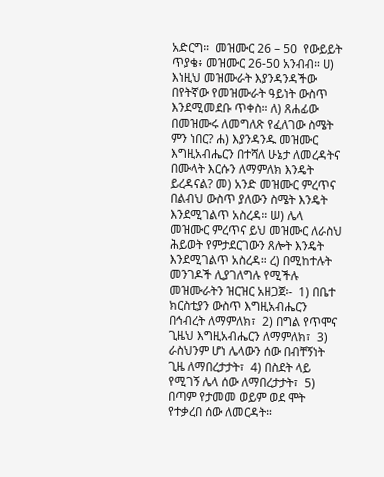አድርግ።  መዝሙር 26 – 50  የውይይት ጥያቄ፥ መዝሙር 26-50 አንብብ። ሀ) እነዚህ መዝሙራት እያንዳንዳችው በየትኛው የመዝሙራት ዓይነት ውስጥ እንደሚመደቡ ጥቀስ። ለ) ጸሐፊው በመዝሙሩ ለመግለጽ የፈለገው ስሜት ምን ነበር? ሐ) እያንዳንዱ መዝሙር እግዚአብሔርን በተሻለ ሁኔታ ለመረዳትና በሙላት እርሱን ለማምለክ እንዴት ይረዳናል? መ) አንድ መዝሙር ምረጥና በልብህ ውስጥ ያለውን ስሜት እንዴት እንደሚገልጥ አስረዳ። ሠ) ሌላ መዝሙር ምረጥና ይህ መዝሙር ለራስህ ሕይወት የምታደርገውን ጸሎት እንዴት እንደሚገልጥ አስረዳ። ረ) በሚከተሉት መንገዶች ሊያገለግሉ የሚችሉ መዝሙራትን ዝርዝር አዘጋጀ፡-  1) በቤተ ክርስቲያን ውስጥ እግዚአብሔርን በኅብረት ለማምለክ፣  2) በግል የጥሞና ጊዜህ እግዚአብሔርን ለማምለክ፣  3) ራስህንም ሆነ ሌላውን ሰው በብቸኝነት ጊዜ ለማበረታታት፣  4) በስደት ላይ የሚገኝ ሌላ ሰው ለማበረታታት፣  5) በጣም የታመመ ወይም ወደ ሞት የተቃረበ ሰው ለመርዳት።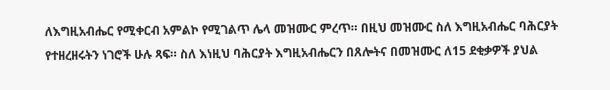ለእግዚአብሔር የሚቀርብ አምልኮ የሚገልጥ ሌላ መዝሙር ምረጥ። በዚህ መዝሙር ስለ እግዚአብሔር ባሕርያት የተዘረዘሩትን ነገሮች ሁሉ ጻፍ። ስለ እነዚህ ባሕርያት እግዚአብሔርን በጸሎትና በመዝሙር ለ15 ደቂቃዎች ያህል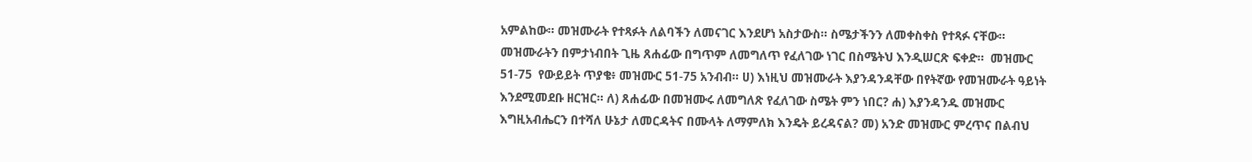አምልከው። መዝሙራት የተጻፉት ለልባችን ለመናገር እንደሆነ አስታውስ። ስሜታችንን ለመቀስቀስ የተጻፉ ናቸው። መዝሙራትን በምታነብበት ጊዜ ጸሐፊው በግጥም ለመግለጥ የፈለገው ነገር በስሜትህ እንዲሠርጽ ፍቀድ።  መዝሙር 51-75  የውይይት ጥያቄ፥ መዝሙር 51-75 አንብብ። ሀ) እነዚህ መዝሙራት እያንዳንዳቸው በየትኛው የመዝሙራት ዓይነት እንደሚመደቡ ዘርዝር። ለ) ጸሐፊው በመዝሙሩ ለመግለጽ የፈለገው ስሜት ምን ነበር? ሐ) እያንዳንዱ መዝሙር እግዚአብሔርን በተሻለ ሁኔታ ለመርዳትና በሙላት ለማምለክ እንዴት ይረዳናል? መ) አንድ መዝሙር ምረጥና በልብህ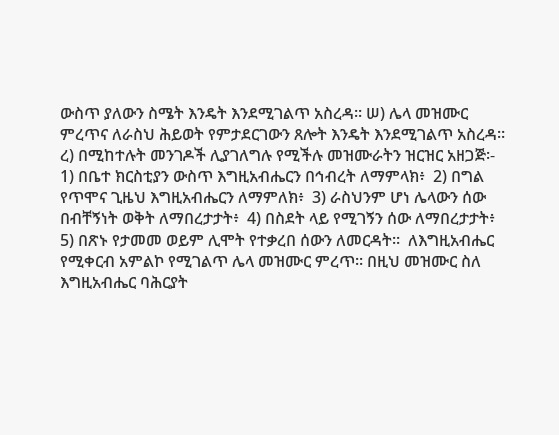ውስጥ ያለውን ስሜት እንዴት እንደሚገልጥ አስረዳ። ሠ) ሌላ መዝሙር ምረጥና ለራስህ ሕይወት የምታደርገውን ጸሎት እንዴት እንደሚገልጥ አስረዳ። ረ) በሚከተሉት መንገዶች ሊያገለግሉ የሚችሉ መዝሙራትን ዝርዝር አዘጋጅ፡-  1) በቤተ ክርስቲያን ውስጥ እግዚአብሔርን በኅብረት ለማምላክ፥  2) በግል የጥሞና ጊዜህ እግዚአብሔርን ለማምለክ፥  3) ራስህንም ሆነ ሌላውን ሰው በብቸኝነት ወቅት ለማበረታታት፥  4) በስደት ላይ የሚገኝን ሰው ለማበረታታት፥  5) በጽኑ የታመመ ወይም ሊሞት የተቃረበ ሰውን ለመርዳት።  ለእግዚአብሔር የሚቀርብ አምልኮ የሚገልጥ ሌላ መዝሙር ምረጥ። በዚህ መዝሙር ስለ እግዚአብሔር ባሕርያት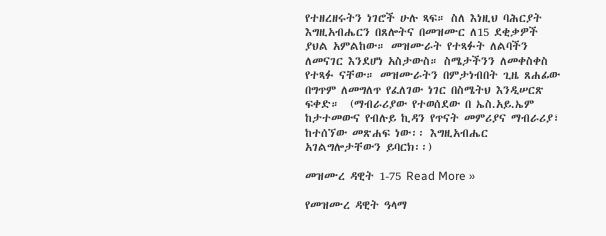የተዘረዘሩትን ነገሮች ሁሉ ጻፍ። ስለ እነዚህ ባሕርያት እግዚአብሔርን በጸሎትና በመዝሙር ለ15 ደቂቃዎች ያህል አምልከው። መዝሙራት የተጻፉት ለልባችን ለመናገር እንደሆነ አስታውስ። ስሜታችንን ለመቀስቀስ የተጻፉ ናቸው። መዝሙራትን በምታነብበት ጊዜ ጸሐፊው በግጥም ለመግለጥ የፈለገው ነገር በስሜትህ እንዲሠርጽ ፍቀድ።  (ማብራሪያው የተወሰደው በ ኤስ.አይ.ኤም ከታተመውና የብሉይ ኪዳን የጥናት መምሪያና ማብራሪያ፣ ከተሰኘው መጽሐፍ ነው፡፡ እግዚአብሔር አገልግሎታቸውን ይባርክ፡፡)

መዝሙረ ዳዊት 1-75 Read More »

የመዝሙረ ዳዊት ዓላማ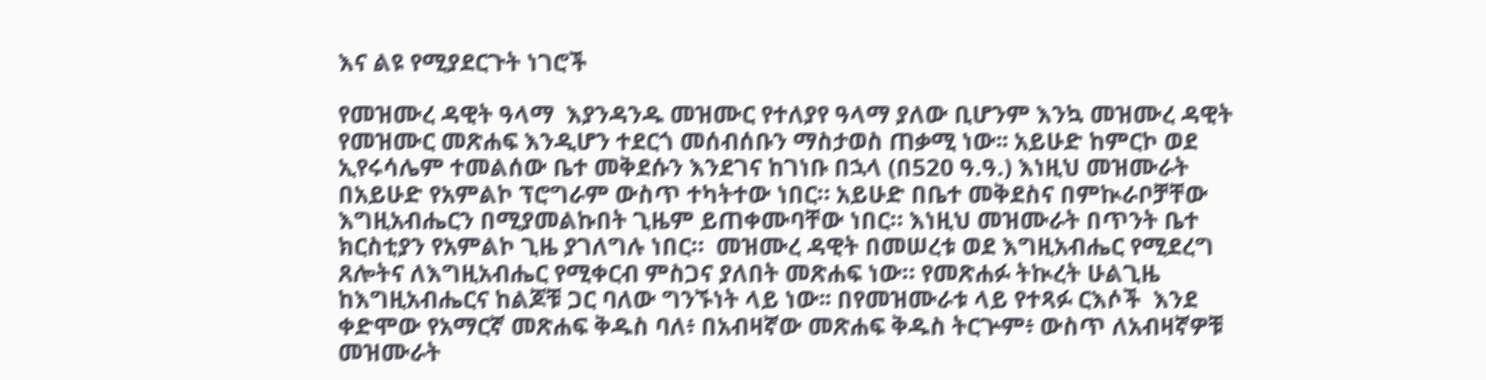እና ልዩ የሚያደርጉት ነገሮች

የመዝሙረ ዳዊት ዓላማ  እያንዳንዱ መዝሙር የተለያየ ዓላማ ያለው ቢሆንም እንኳ መዝሙረ ዳዊት የመዝሙር መጽሐፍ እንዲሆን ተደርጎ መሰብሰቡን ማስታወስ ጠቃሚ ነው፡፡ አይሁድ ከምርኮ ወደ ኢየሩሳሌም ተመልሰው ቤተ መቅደሱን እንደገና ከገነቡ በኋላ (በ520 ዓ.ዓ.) እነዚህ መዝሙራት በአይሁድ የአምልኮ ፕሮግራም ውስጥ ተካትተው ነበር። አይሁድ በቤተ መቅደስና በምኲራቦቻቸው እግዚአብሔርን በሚያመልኩበት ጊዜም ይጠቀሙባቸው ነበር። እነዚህ መዝሙራት በጥንት ቤተ ክርስቲያን የአምልኮ ጊዜ ያገለግሉ ነበር።  መዝሙረ ዳዊት በመሠረቱ ወደ እግዚአብሔር የሚደረግ ጸሎትና ለእግዚአብሔር የሚቀርብ ምስጋና ያለበት መጽሐፍ ነው። የመጽሐፉ ትኲረት ሁልጊዜ ከእግዚአብሔርና ከልጆቹ ጋር ባለው ግንኙነት ላይ ነው፡፡ በየመዝሙራቱ ላይ የተጻፉ ርእሶች  እንደ ቀድሞው የአማርኛ መጽሐፍ ቅዱስ ባለ፥ በአብዛኛው መጽሐፍ ቅዱስ ትርጕም፥ ውስጥ ለአብዛኛዎቹ መዝሙራት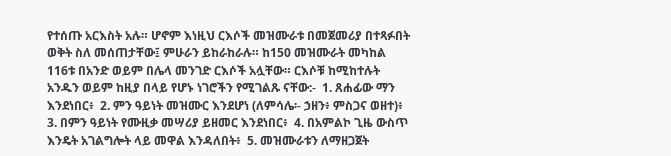የተሰጡ አርእስት አሉ። ሆኖም እነዚህ ርእሶች መዝሙራቱ በመጀመሪያ በተጻፉበት ወቅት ስለ መሰጠታቸው፤ ምሁራን ይከራከራሉ። ከ150 መዝሙራት መካከል 116ቱ በአንድ ወይም በሌላ መንገድ ርእሶች አሏቸው። ርእሶቹ ከሚከተሉት አንዱን ወይም ከዚያ በላይ የሆኑ ነገሮችን የሚገልጹ ናቸው:-  1. ጸሐፊው ማን እንደነበር፥  2. ምን ዓይነት መዝሙር እንደሆነ (ለምሳሌ፡- ኃዘን፥ ምስጋና ወዘተ)፥  3. በምን ዓይነት የሙዚቃ መሣሪያ ይዘመር እንደነበር፥  4. በአምልኮ ጊዜ ውስጥ እንዴት አገልግሎት ላይ መዋል እንዳለበት፥  5. መዝሙራቱን ለማዘጋጀት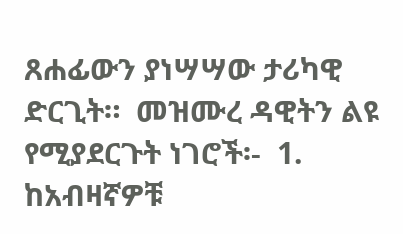ጸሐፊውን ያነሣሣው ታሪካዊ ድርጊት።  መዝሙረ ዳዊትን ልዩ የሚያደርጉት ነገሮች፡-  1. ከአብዛኛዎቹ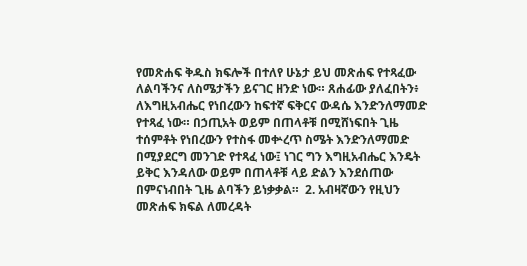የመጽሐፍ ቅዱስ ክፍሎች በተለየ ሁኔታ ይህ መጽሐፍ የተጻፈው ለልባችንና ለስሜታችን ይናገር ዘንድ ነው። ጸሐፊው ያለፈበትን፥ ለእግዚአብሔር የነበረውን ከፍተኛ ፍቅርና ውዳሴ እንድንለማመድ የተጻፈ ነው። በኃጢአት ወይም በጠላቶቹ በሚሸነፍበት ጊዜ ተሰምቶት የነበረውን የተስፋ መቍረጥ ስሜት እንድንለማመድ በሚያደርግ መንገድ የተጻፈ ነው፤ ነገር ግን እግዚአብሔር እንዴት ይቅር እንዳለው ወይም በጠላቶቹ ላይ ድልን እንደሰጠው በምናነብበት ጊዜ ልባችን ይነቃቃል።  2. አብዛኛውን የዚህን መጽሐፍ ክፍል ለመረዳት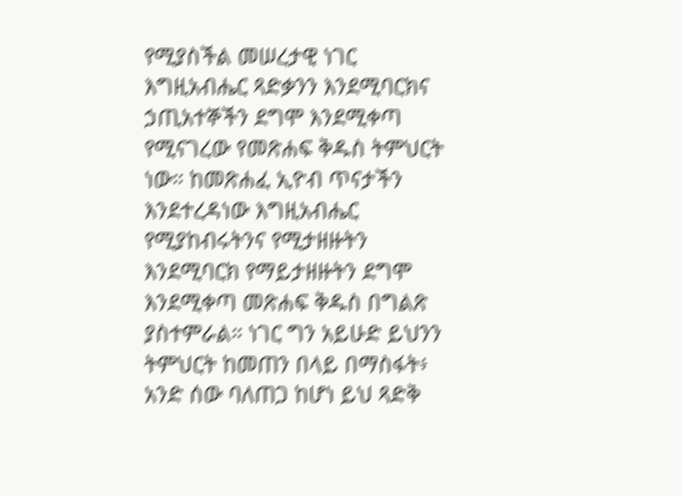የሚያስችል መሠረታዊ ነገር እግዚአብሔር ጻድቃንን እንደሚባርክና ኃጢአተኞችን ደግሞ እንደሚቀጣ የሚናገረው የመጽሐፍ ቅዱስ ትምህርት ነው። ከመጽሐፈ ኢዮብ ጥናታችን እንደተረዳነው እግዚአብሔር የሚያከብሩትንና የሚታዘዙትን እንደሚባርክ የማይታዘዙትን ደግሞ እንደሚቀጣ መጽሐፍ ቅዱስ በግልጽ ያስተምራል። ነገር ግን አይሁድ ይህንን ትምህርት ከመጠን በላይ በማስፋት፥ አንድ ሰው ባለጠጋ ከሆነ ይህ ጻድቅ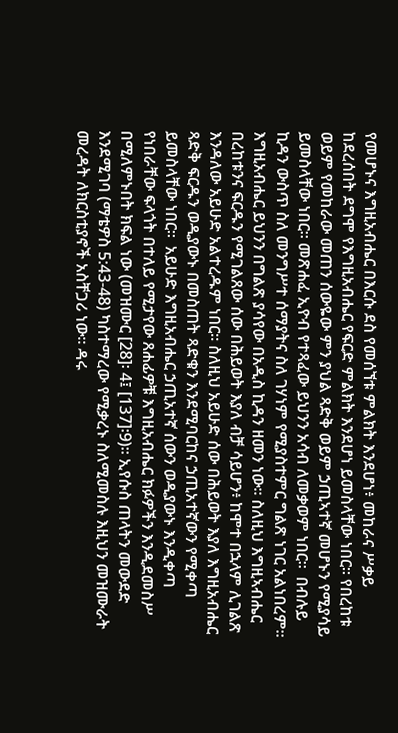የመሆኑና እግዚአብሔር በእርሱ ደስ የመሰኘቱ ምልክት እንደሆነ፥ መከራና ሥቃይ ከደረሰበት ደግሞ የእግዚአብሔር የፍርድ ምልክት እንደሆነ ይመስላቸው ነበር። የበረከቱ ወይም የመከራው መጠን ሰውዬው ምን ያህል ጻድቅ ወይም ኃጢኣተኛ መሆኑን የሚያሳይ ይመስላቸው ነበር። መጽሐፈ ኢዮብ የተጻፈው ይህንን አሳብ ለመቃወም ነበር።  በብሉይ ኪዳን ውስጥ ስለ መንግሥተ ሰማያትና ስለ ገሃነም የሚያስተምር ግልጽ ነገር አልነበረም። እግዚአብሔር ይህንን በግልጽ ያሳየው በአዲስ ኪዳን ዘመን ነው። ስለዚህ እግዚኣብሔር በረከቱንና ፍርዱን የሚገልጸው ሰው በሕይወት እያለ ብቻ ሳይሆን፥ ከሞተ በኋላም ሊገልጽ እንዳለው አይሁድ አልተረዱም ነበር። ስለዚህ አይሁድ ሰው በሕይወት እያለ እግዚአብሔር ጻድቅ ፍርዱን ወዲያውኑ በመስጠት ጻድቁን እንደሚባርከና ኃጢአተኛውን የሚቀጣ ይመስላቸው ነበር፡፡  አይሁድ እግዚአብሔር ኃጢአተኛ ሰውን ወዲያውኑ እንዲቀጣ የነበራቸው ፍላጎት በተለይ የሚታየው ጸሐፊዎቹ እግዚአብሔር ክፉዎችን እንዲደመስሥ በሚለምኑበት ክፍል ነው (መዝሙር [28]፡ 4፤ [137]፡9)። ኢየሱስ ጠላትን መውደድ እንደሚገባ (ማቴዎስ 5:43-48) ካስተማረው የሚቃረኑ ስለሚመስሉ እዚህን መዝሙራት መረዳት ለክርስቲያኖች አስቸጋሪ ነው። ዳሩ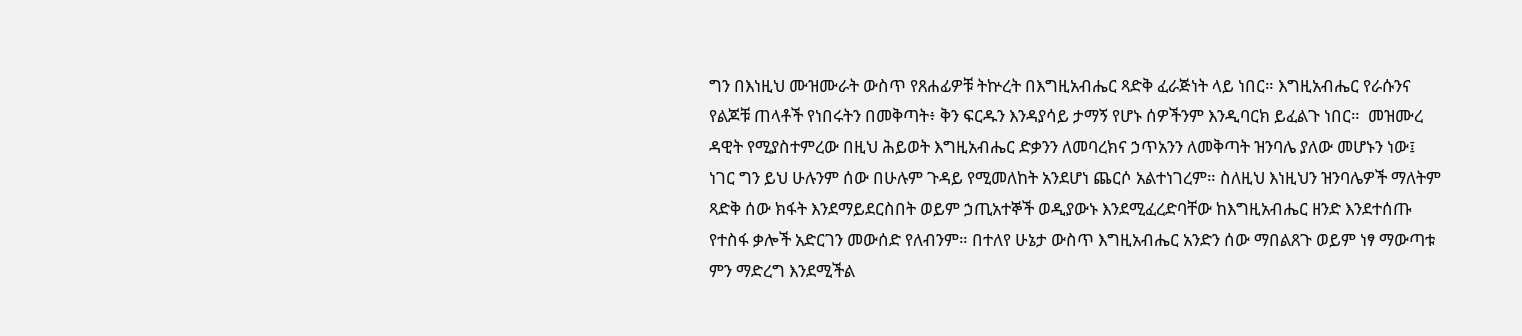ግን በእነዚህ ሙዝሙራት ውስጥ የጸሐፊዎቹ ትኵረት በእግዚአብሔር ጻድቅ ፈራጅነት ላይ ነበር። እግዚአብሔር የራሱንና የልጆቹ ጠላቶች የነበሩትን በመቅጣት፥ ቅን ፍርዱን እንዳያሳይ ታማኝ የሆኑ ሰዎችንም እንዲባርክ ይፈልጉ ነበር።  መዝሙረ ዳዊት የሚያስተምረው በዚህ ሕይወት እግዚአብሔር ድቃንን ለመባረክና ኃጥአንን ለመቅጣት ዝንባሌ ያለው መሆኑን ነው፤ ነገር ግን ይህ ሁሉንም ሰው በሁሉም ጉዳይ የሚመለከት አንደሆነ ጨርሶ አልተነገረም። ስለዚህ እነዚህን ዝንባሌዎች ማለትም ጻድቅ ሰው ክፋት እንደማይደርስበት ወይም ኃጢአተኞች ወዲያውኑ እንደሚፈረድባቸው ከእግዚአብሔር ዘንድ እንደተሰጡ የተስፋ ቃሎች አድርገን መውሰድ የለብንም። በተለየ ሁኔታ ውስጥ እግዚአብሔር አንድን ሰው ማበልጸጉ ወይም ነፃ ማውጣቱ ምን ማድረግ እንደሚችል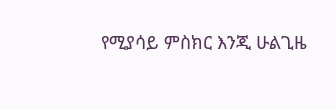የሚያሳይ ምስክር እንጂ ሁልጊዜ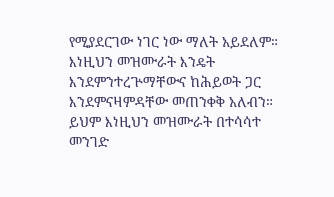የሚያደርገው ነገር ነው ማለት አይደለም። እነዚህን መዝሙራት እንዴት እንደምንተረጕማቸውና ከሕይወት ጋር እንደምናዛምዳቸው መጠንቀቅ አለብን። ይህም እነዚህን መዝሙራት በተሳሳተ መንገድ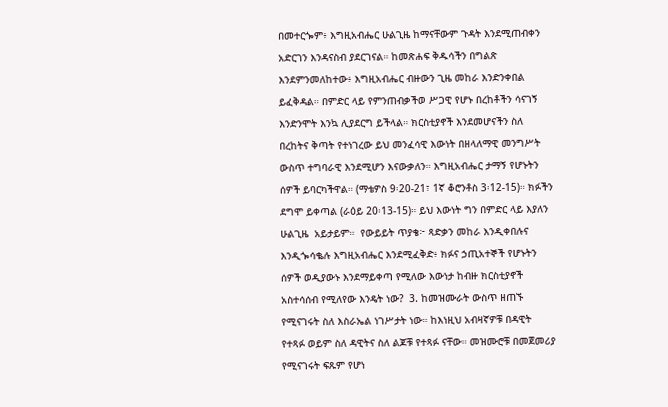በመተርጐም፥ እግዚአብሔር ሁልጊዜ ከማናቸውም ጉዳት እንደሚጠብቀን አድርገን እንዳናስብ ያደርገናል። ከመጽሐፍ ቅዱሳችን በግልጽ እንደምንመለከተው፥ እግዚአብሔር ብዙውን ጊዜ መከራ እንድንቀበል ይፈቅዳል። በምድር ላይ የምንጠብቃችወ ሥጋዊ የሆኑ በረከቶችን ሳናገኝ እንድንሞት እንኳ ሊያደርግ ይችላል። ክርስቲያኖች እንደመሆናችን ስለ በረከትና ቅጣት የተነገረው ይህ መንፈሳዊ እውነት በዘላለማዊ መንግሥት ውስጥ ተግባራዊ እንደሚሆን እናውቃለን። እግዚአብሔር ታማኝ የሆኑትን ሰዎች ይባርካችዋል። (ማቴዎስ 9፡20-21፣ 1ኛ ቆሮንቶስ 3፡12-15)። ክፉችን ደግሞ ይቀጣል (ራዕይ 20፡13-15)። ይህ እውነት ግን በምድር ላይ እያለን ሁልጊዜ  አይታይም።  የውይይት ጥያቄ፦ ጻድቃን መከራ እንዲቀበሉና እንዲጐሳቈሉ እግዚአብሔር እንደሚፈቅድ፥ ክፉና ኃጢአተኞች የሆኑትን ሰዎች ወዲያውኑ እንደማይቀጣ የሚለው እውነታ ከብዙ ክርስቲያኖች አስተሳሰብ የሚለየው እንዴት ነው?  3. ከመዝሙራት ውስጥ ዘጠኙ የሚናገሩት ስለ እስራኤል ነገሥታት ነው። ከእነዚህ አብዛኛዎቹ በዳዊት የተጻፉ ወይም ስለ ዳዊትና ስለ ልጆቹ የተጻፉ ናቸው። መዝሙሮቹ በመጀመሪያ የሚናገሩት ፍጹም የሆነ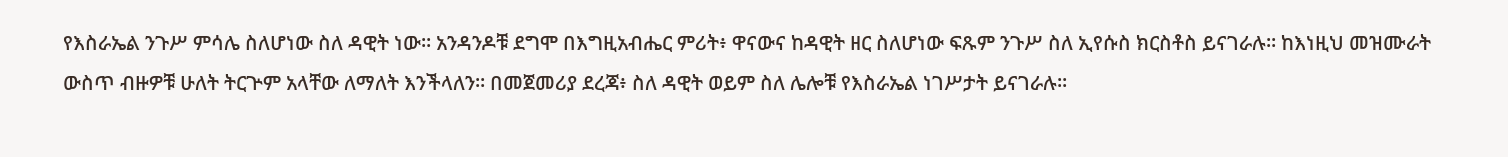የእስራኤል ንጉሥ ምሳሌ ስለሆነው ስለ ዳዊት ነው። አንዳንዶቹ ደግሞ በእግዚአብሔር ምሪት፥ ዋናውና ከዳዊት ዘር ስለሆነው ፍጹም ንጉሥ ስለ ኢየሱስ ክርስቶስ ይናገራሉ። ከእነዚህ መዝሙራት ውስጥ ብዙዎቹ ሁለት ትርጕም አላቸው ለማለት እንችላለን። በመጀመሪያ ደረጃ፥ ስለ ዳዊት ወይም ስለ ሌሎቹ የእስራኤል ነገሥታት ይናገራሉ።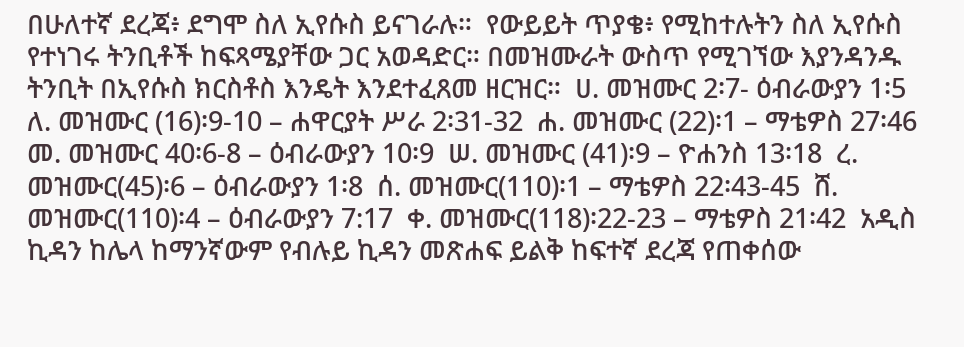በሁለተኛ ደረጃ፥ ደግሞ ስለ ኢየሱስ ይናገራሉ።  የውይይት ጥያቄ፥ የሚከተሉትን ስለ ኢየሱስ የተነገሩ ትንቢቶች ከፍጻሜያቸው ጋር አወዳድር። በመዝሙራት ውስጥ የሚገኘው እያንዳንዱ ትንቢት በኢየሱስ ክርስቶስ እንዴት እንደተፈጸመ ዘርዝር።  ሀ. መዝሙር 2፡7- ዕብራውያን 1፡5  ለ. መዝሙር (16)፡9-10 – ሐዋርያት ሥራ 2፡31-32  ሐ. መዝሙር (22)፡1 – ማቴዎስ 27፡46  መ. መዝሙር 40፡6-8 – ዕብራውያን 10፡9  ሠ. መዝሙር (41)፡9 – ዮሐንስ 13፡18  ረ. መዝሙር(45)፡6 – ዕብራውያን 1፡8  ሰ. መዝሙር(110)፡1 – ማቴዎስ 22፡43-45  ሸ. መዝሙር(110)፡4 – ዕብራውያን 7:17  ቀ. መዝሙር(118)፡22-23 – ማቴዎስ 21፡42  አዲስ ኪዳን ከሌላ ከማንኛውም የብሉይ ኪዳን መጽሐፍ ይልቅ ከፍተኛ ደረጃ የጠቀሰው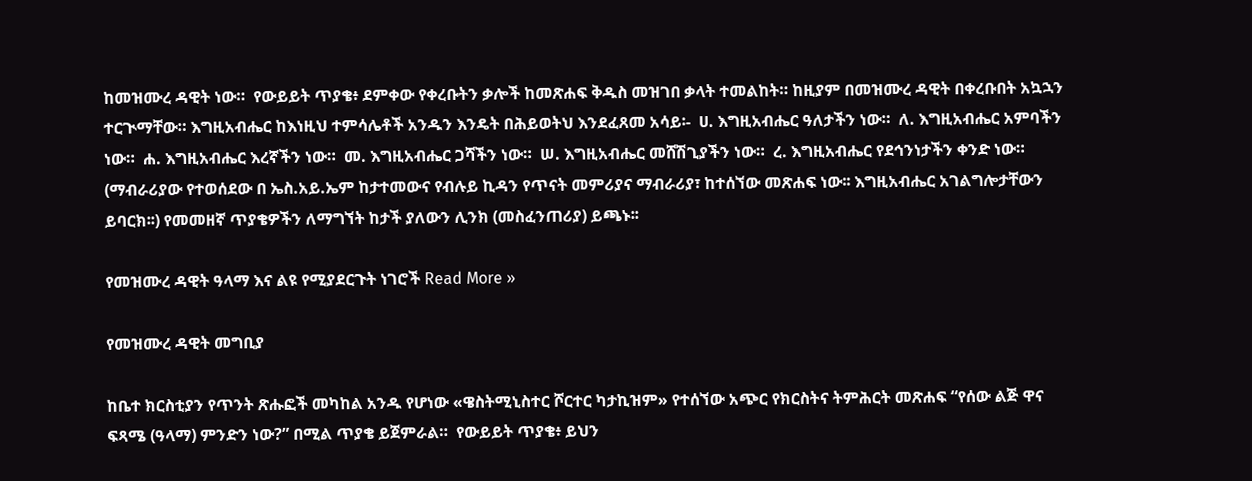ከመዝሙረ ዳዊት ነው።  የውይይት ጥያቄ፥ ደምቀው የቀረቡትን ቃሎች ከመጽሐፍ ቅዱስ መዝገበ ቃላት ተመልከት። ከዚያም በመዝሙረ ዳዊት በቀረቡበት አኳኋን ተርጒማቸው። እግዚአብሔር ከእነዚህ ተምሳሌቶች አንዱን እንዴት በሕይወትህ እንደፈጸመ አሳይ፡-  ሀ. እግዚአብሔር ዓለታችን ነው።  ለ. እግዚአብሔር አምባችን ነው።  ሐ. እግዚአብሔር እረኛችን ነው።  መ. እግዚአብሔር ጋሻችን ነው።  ሠ. እግዚአብሔር መሸሽጊያችን ነው።  ረ. እግዚአብሔር የደኅንነታችን ቀንድ ነው።  (ማብራሪያው የተወሰደው በ ኤስ.አይ.ኤም ከታተመውና የብሉይ ኪዳን የጥናት መምሪያና ማብራሪያ፣ ከተሰኘው መጽሐፍ ነው፡፡ እግዚአብሔር አገልግሎታቸውን ይባርክ፡፡) የመመዘኛ ጥያቄዎችን ለማግኘት ከታች ያለውን ሊንክ (መስፈንጠሪያ) ይጫኑ፡፡

የመዝሙረ ዳዊት ዓላማ እና ልዩ የሚያደርጉት ነገሮች Read More »

የመዝሙረ ዳዊት መግቢያ

ከቤተ ክርስቲያን የጥንት ጽሑፎች መካከል አንዱ የሆነው «ዌስትሚኒስተር ሾርተር ካታኪዝም» የተሰኘው አጭር የክርስትና ትምሕርት መጽሐፍ “የሰው ልጅ ዋና ፍጻሜ (ዓላማ) ምንድን ነው?” በሚል ጥያቄ ይጀምራል።  የውይይት ጥያቄ፥ ይህን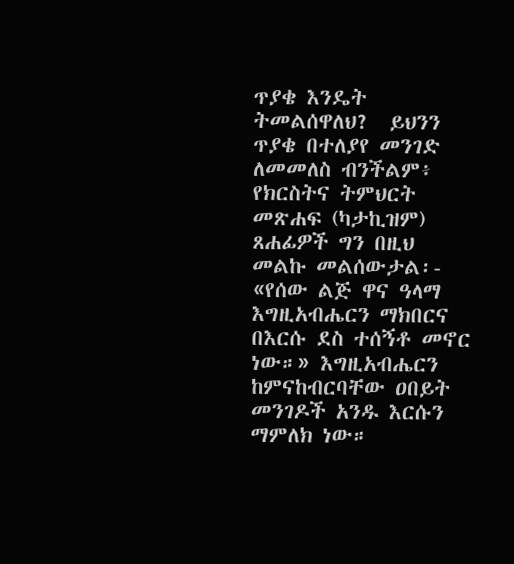ጥያቄ እንዴት ትመልሰዋለህ?  ይህንን ጥያቄ በተለያየ መንገድ ለመመለስ ብንችልም፥ የክርስትና ትምህርት መጽሐፍ (ካታኪዝም) ጸሐፊዎች ግን በዚህ መልኩ መልሰውታል፡- «የሰው ልጅ ዋና ዓላማ እግዚአብሔርን ማክበርና በእርሱ ደስ ተሰኝቶ መኖር ነው።» እግዚአብሔርን ከምናከብርባቸው ዐበይት መንገዶች አንዱ እርሱን ማምለክ ነው።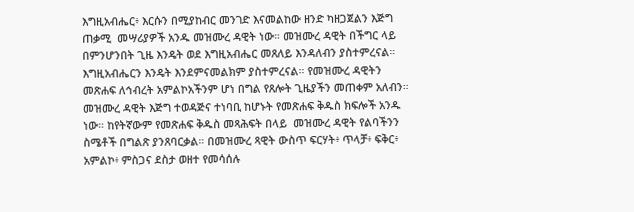እግዚአብሔር፥ እርሱን በሚያከብር መንገድ እናመልከው ዘንድ ካዘጋጀልን እጅግ ጠቃሚ  መሣሪያዎች አንዱ መዝሙረ ዳዊት ነው። መዝሙረ ዳዊት በችግር ላይ በምንሆንበት ጊዜ እንዴት ወደ እግዚአብሔር መጸለይ እንዳለብን ያስተምረናል። እግዚአብሔርን እንዴት እንደምናመልክም ያስተምረናል። የመዝሙረ ዳዊትን መጽሐፍ ለኅብረት አምልኮአችንም ሆነ በግል የጸሎት ጊዜያችን መጠቀም አለብን።  መዝሙረ ዳዊት እጅግ ተወዳጅና ተነባቢ ከሆኑት የመጽሐፍ ቅዱስ ክፍሎች አንዱ ነው። ከየትኛውም የመጽሐፍ ቅዱስ መጻሕፍት በላይ  መዝሙረ ዳዊት የልባችንን ስሜቶች በግልጽ ያንጸባርቃል። በመዝሙረ ጻዊት ውስጥ ፍርሃት፥ ጥላቻ፥ ፍቅር፥ አምልኮ፥ ምስጋና ደስታ ወዘተ የመሳሰሉ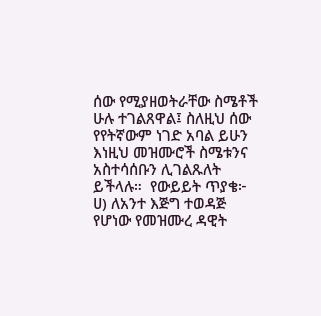ሰው የሚያዘወትራቸው ስሜቶች ሁሉ ተገልጸዋል፤ ስለዚህ ሰው የየትኛውም ነገድ አባል ይሁን እነዚህ መዝሙሮች ስሜቱንና አስተሳሰቡን ሊገልጹለት ይችላሉ።  የውይይት ጥያቄ፦ ሀ) ለአንተ እጅግ ተወዳጅ የሆነው የመዝሙረ ዳዊት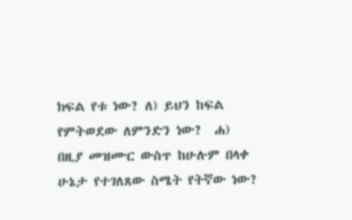ክፍል የቱ ነው? ለ) ይህን ከፍል የምትወደው ለምንድን ነው?  ሐ) በዚያ መዝሙር ውስጥ ከሁሉም በላቀ ሁኔታ የተገለጸው ስሜት የትኛው ነው?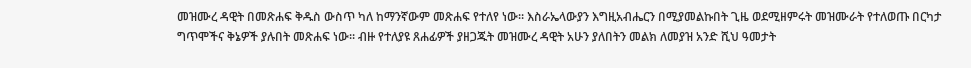መዝሙረ ዳዊት በመጽሐፍ ቅዱስ ውስጥ ካለ ከማንኛውም መጽሐፍ የተለየ ነው። እስራኤላውያን እግዚአብሔርን በሚያመልኩበት ጊዜ ወደሚዘምሩት መዝሙራት የተለወጡ በርካታ ግጥሞችና ቅኔዎች ያሉበት መጽሐፍ ነው። ብዙ የተለያዩ ጸሐፊዎች ያዘጋጁት መዝሙረ ዳዊት አሁን ያለበትን መልክ ለመያዝ አንድ ሺህ ዓመታት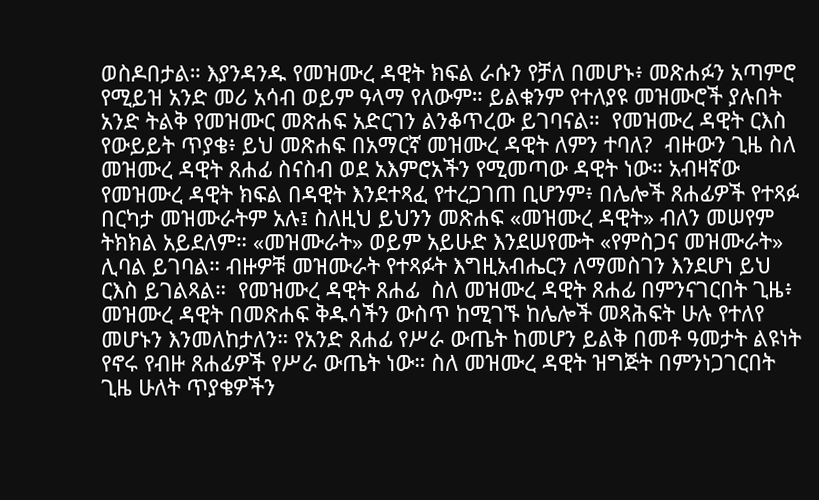ወስዶበታል። እያንዳንዱ የመዝሙረ ዳዊት ክፍል ራሱን የቻለ በመሆኑ፥ መጽሐፉን አጣምሮ የሚይዝ አንድ መሪ አሳብ ወይም ዓላማ የለውም። ይልቁንም የተለያዩ መዝሙሮች ያሉበት አንድ ትልቅ የመዝሙር መጽሐፍ አድርገን ልንቆጥረው ይገባናል።  የመዝሙረ ዳዊት ርእስ  የውይይት ጥያቄ፥ ይህ መጽሐፍ በአማርኛ መዝሙረ ዳዊት ለምን ተባለ?  ብዙውን ጊዜ ስለ መዝሙረ ዳዊት ጸሐፊ ስናስብ ወደ አእምሮአችን የሚመጣው ዳዊት ነው። አብዛኛው የመዝሙረ ዳዊት ክፍል በዳዊት እንደተጻፈ የተረጋገጠ ቢሆንም፥ በሌሎች ጸሐፊዎች የተጻፉ በርካታ መዝሙራትም አሉ፤ ስለዚህ ይህንን መጽሐፍ «መዝሙረ ዳዊት» ብለን መሠየም ትክክል አይደለም። «መዝሙራት» ወይም አይሁድ እንደሠየሙት «የምስጋና መዝሙራት» ሊባል ይገባል። ብዙዎቹ መዝሙራት የተጻፉት እግዚአብሔርን ለማመስገን እንደሆነ ይህ ርእስ ይገልጻል።  የመዝሙረ ዳዊት ጸሐፊ  ስለ መዝሙረ ዳዊት ጸሐፊ በምንናገርበት ጊዜ፥ መዝሙረ ዳዊት በመጽሐፍ ቅዱሳችን ውስጥ ከሚገኙ ከሌሎች መጻሕፍት ሁሉ የተለየ መሆኑን እንመለከታለን። የአንድ ጸሐፊ የሥራ ውጤት ከመሆን ይልቅ በመቶ ዓመታት ልዩነት የኖሩ የብዙ ጸሐፊዎች የሥራ ውጤት ነው። ስለ መዝሙረ ዳዊት ዝግጅት በምንነጋገርበት ጊዜ ሁለት ጥያቄዎችን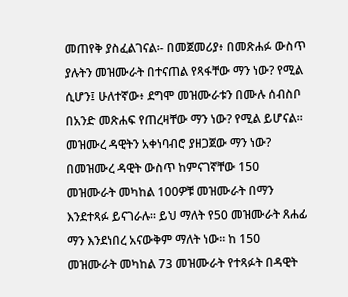መጠየቅ ያስፈልገናል፡- በመጀመሪያ፥ በመጽሐፉ ውስጥ ያሉትን መዝሙራት በተናጠል የጻፋቸው ማን ነው? የሚል ሲሆን፤ ሁለተኛው፥ ደግሞ መዝሙራቱን በሙሉ ሰብስቦ በአንድ መጽሐፍ የጠረዛቸው ማን ነው? የሚል ይሆናል። መዝሙረ ዳዊትን አቀነባብሮ ያዘጋጀው ማን ነው?  በመዝሙረ ዳዊት ውስጥ ከምናገኛቸው 150 መዝሙራት መካከል 100ዎቹ መዝሙራት በማን እንደተጻፉ ይናገራሉ። ይህ ማለት የ50 መዝሙራት ጸሐፊ ማን እንደነበረ አናውቅም ማለት ነው፡፡ ከ 150 መዝሙራት መካከል 73 መዝሙራት የተጻፉት በዳዊት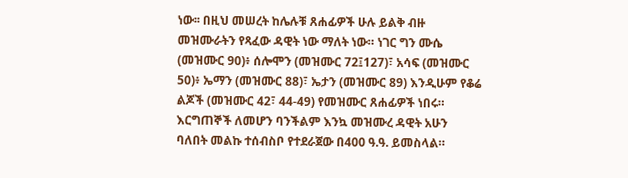ነው፡፡ በዚህ መሠረት ከሌሉቹ ጸሐፊዎች ሁሉ ይልቅ ብዙ መዝሙራትን የጻፈው ዳዊት ነው ማለት ነው። ነገር ግን ሙሴ (መዝሙር 90)፥ ሰሎሞን (መዝሙር 72፤127)፣ አሳፍ (መዝሙር 50)፥ ኤማን (መዝሙር 88)፣ ኤታን (መዝሙር 89) እንዲሁም የቆሬ ልጆች (መዝሙር 42፣ 44-49) የመዝሙር ጸሐፊዎች ነበሩ።  እርግጠኞች ለመሆን ባንችልም እንኳ መዝሙረ ዳዊት አሁን ባለበት መልኩ ተሰብስቦ የተደራጀው በ400 ዓ.ዓ. ይመስላል።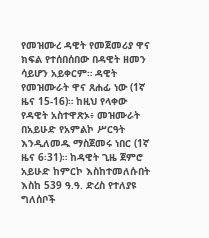የመዝሙረ ዳዊት የመጀመሪያ ዋና ክፍል የተሰበሰበው በዳዊት ዘመን ሳይሆን አይቀርም። ዳዊት የመዝሙራት ዋና ጸሐፊ ነው (1ኛ ዜና 15-16)። ከዚህ የላቀው የዳዊት አስተዋጽኦ፥ መዝሙራት በአይሁድ የአምልኮ ሥርዓት እንዲለመዱ ማስጀመሩ ነበር (1ኛ ዜና 6፡31)። ከዳዊት ጊዜ ጀምሮ አይሁድ ከምርኮ እስከተመለሱበት እስከ 539 ዓ.ዓ. ድረስ የተለያዩ ግለሰቦች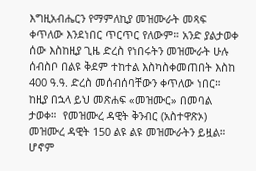እግዚአብሔርን የማምለኪያ መዝሙራት መጻፍ ቀጥለው እንደነበር ጥርጥር የለውም። አንድ ያልታወቀ ሰው እስከዚያ ጊዜ ድረስ የነበሩትን መዝሙራት ሁሉ ሰብስቦ በልዩ ቅደም ተከተል እስካስቀመጠበት እስከ 400 ዓ.ዓ. ድረስ መሰብሰባቸውን ቀጥለው ነበር። ከዚያ በኋላ ይህ መጽሐፍ «መዝሙር» በመባል ታወቀ።  የመዝሙረ ዳዊት ቅንብር (አስተዋጽኦ)  መዝሙረ ዳዊት 150 ልዩ ልዩ መዝሙራትን ይዟል። ሆኖም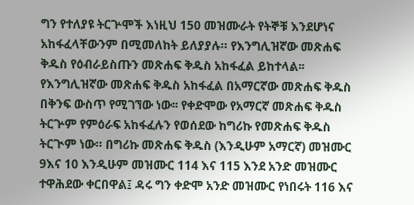ግን የተለያዩ ትርጕሞች እነዚህ 150 መዝሙራት የትኞቹ እንደሆነና አከፋፈላቸውንም በሚመለከት ይለያያሉ። የእንግሊዝኛው መጽሐፍ ቅዱስ የዕብራይስጡን መጽሐፍ ቅዱስ አከፋፈል ይከተላል፡፡ የእንግሊዝኛው መጽሐፍ ቅዱስ አከፋፈል በአማርኛው መጽሐፍ ቅዱስ በቅንፍ ውስጥ የሚገኘው ነው፡፡ የቀድሞው የአማርኛ መጽሐፍ ቅዱስ ትርጕም የምዕራፍ አከፋፈሉን የወሰደው ከግሪኩ የመጽሐፍ ቅዱስ ትርጒም ነው። በግሪኩ መጽሐፍ ቅዱስ (እንዲሁም አማርኛ) መዝሙር 9እና 10 እንዲሁም መዝሙር 114 እና 115 እንደ አንድ መዝሙር ተዋሕደው ቀርበዋል፤ ዳሩ ግን ቀድሞ አንድ መዝሙር የነበሩት 116 እና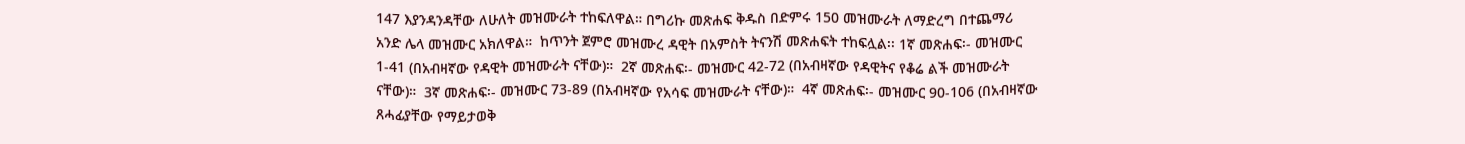147 እያንዳንዳቸው ለሁለት መዝሙራት ተከፍለዋል። በግሪኩ መጽሐፍ ቅዱስ በድምሩ 150 መዝሙራት ለማድረግ በተጨማሪ አንድ ሌላ መዝሙር አክለዋል።  ከጥንት ጀምሮ መዝሙረ ዳዊት በአምስት ትናንሽ መጽሐፍት ተከፍሏል፡፡ 1ኛ መጽሐፍ፡- መዝሙር 1-41 (በአብዛኛው የዳዊት መዝሙራት ናቸው)።  2ኛ መጽሐፍ፡- መዝሙር 42-72 (በአብዛኛው የዳዊትና የቆሬ ልች መዝሙራት ናቸው)።  3ኛ መጽሐፍ፡- መዝሙር 73-89 (በአብዛኛው የአሳፍ መዝሙራት ናቸው)።  4ኛ መጽሐፍ፡- መዝሙር 90-106 (በአብዛኛው ጸሓፊያቸው የማይታወቅ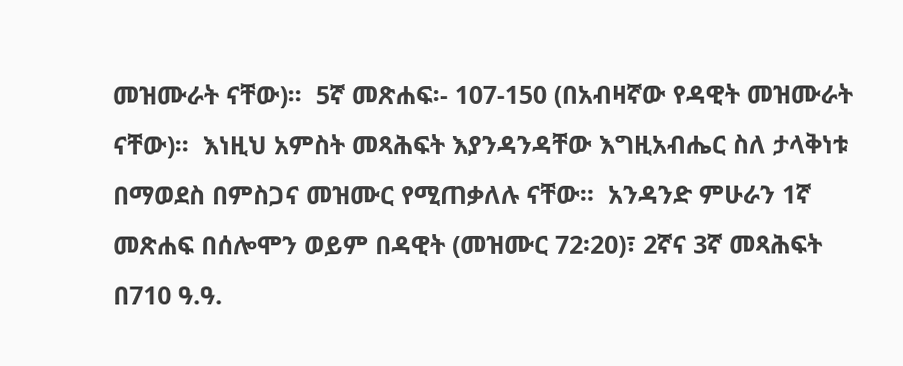መዝሙራት ናቸው)፡፡  5ኛ መጽሐፍ፡- 107-150 (በአብዛኛው የዳዊት መዝሙራት ናቸው)፡፡  እነዚህ አምስት መጻሕፍት እያንዳንዳቸው እግዚአብሔር ስለ ታላቅነቱ በማወደስ በምስጋና መዝሙር የሚጠቃለሉ ናቸው።  አንዳንድ ምሁራን 1ኛ መጽሐፍ በሰሎሞን ወይም በዳዊት (መዝሙር 72፡20)፣ 2ኛና 3ኛ መጻሕፍት በ710 ዓ.ዓ.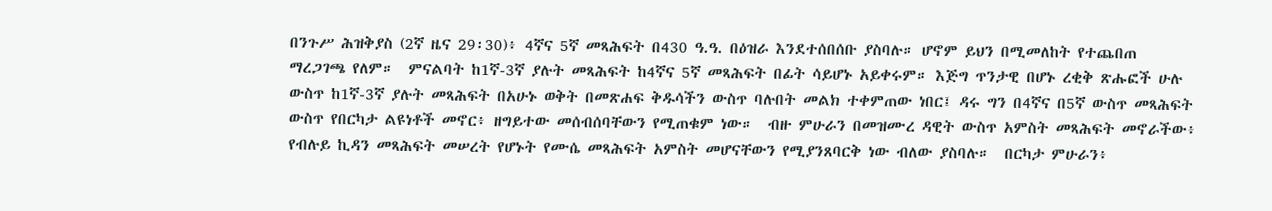በንጉሥ ሕዝቅያስ (2ኛ ዜና 29፡30)፥ 4ኛና 5ኛ መጻሕፍት በ430 ዓ.ዓ. በዕዝራ እንደተሰበሰቡ ያስባሉ። ሆኖም ይህን በሚመለከት የተጨበጠ ማረጋገጫ የለም።  ምናልባት ከ1ኛ-3ኛ ያሉት መጻሕፍት ከ4ኛና 5ኛ መጻሕፍት በፊት ሳይሆኑ አይቀሩም። እጅግ ጥንታዊ በሆኑ ረቂቅ ጽሑፎች ሁሉ ውስጥ ከ1ኛ-3ኛ ያሉት መጻሕፍት በአሁኑ ወቅት በመጽሐፍ ቅዱሳችን ውስጥ ባሉበት መልክ ተቀምጠው ነበር፤ ዳሩ ግን በ4ኛና በ5ኛ ውስጥ መጻሕፍት ውስጥ የበርካታ ልዩነቶች መኖር፥ ዘግይተው መሰብሰባቸውን የሚጠቁም ነው።  ብዙ ምሁራን በመዝሙረ ዳዊት ውስጥ አምስት መጻሕፍት መኖራችው፥ የብሉይ ኪዳን መጻሕፍት መሠረት የሆኑት የሙሴ መጻሕፍት አምስት መሆናቸውን የሚያንጸባርቅ ነው ብለው ያስባሉ።  በርካታ ምሁራን፥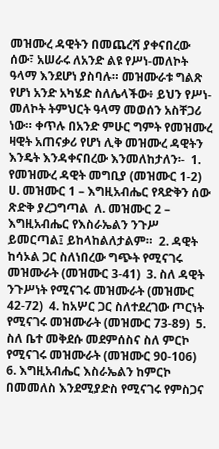መዝሙረ ዳዊትን በመጨረሻ ያቀናበረው ሰው፣ አሠራሩ ለአንድ ልዩ የሥነ-መለኮት ዓላማ እንደሆነ ያስባሉ። መዝሙራቱ ግልጽ የሆነ አንድ አካሄድ ስለሌላችው፥ ይህን የሥነ-መለኮት ትምህርት ዓላማ መወሰን አስቸጋሪ ነው። ቀጥሉ በአንድ ምሁር ግምት የመዝሙረ ዛዊት አጠናቃሪ የሆነ ሊቅ መዝሙረ ዳዊትን እንዴት እንዳቀናበረው እንመለከታለን፡-  1. የመዝሙረ ዳዊት መግቢያ (መዝሙር 1-2)  ሀ. መዝሙር 1 – እግዚአብሔር የጻድቅን ሰው ጽድቅ ያረጋግጣል  ለ. መዝሙር 2 – እግዚአብሔር የእስራኤልን ንጉሥ ይመርጣል፤ ይከላከልለታልም።  2. ዳዊት ከሳኦል ጋር ስለነበረው ግጭት የሚናገሩ መዝሙራት (መዝሙር 3-41)  3. ስለ ዳዊት ንጉሥነት የሚናገሩ መዝሙራት (መዝሙር 42-72)  4. ከአሦር ጋር ስለተደረገው ጦርነት የሚናገሩ መዝሙራት (መዝሙር 73-89)  5. ስለ ቤተ መቅደሱ መደምሰስና ስለ ምርኮ የሚናገሩ መዝሙራት (መዝሙር 90-106)  6. እግዚአብሔር እስራኤልን ከምርኮ በመመለስ እንደሚያድስ የሚናገሩ የምስጋና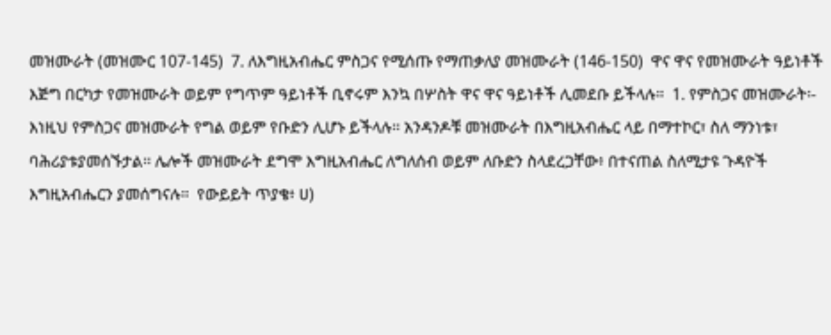መዝሙራት (መዝሙር 107-145)  7. ለእግዚአብሔር ምስጋና የሚሰጡ የማጠቃለያ መዝሙራት (146-150)  ዋና ዋና የመዝሙራት ዓይነቶች  እጅግ በርካታ የመዝሙራት ወይም የግጥም ዓይነቶች ቢኖሩም እንኳ በሦስት ዋና ዋና ዓይነቶች ሊመደቡ ይችላሉ።  1. የምስጋና መዝሙራት፡- እነዚህ የምስጋና መዝሙራት የግል ወይም የቡድን ሊሆኑ ይችላሉ፡፡ አንዳንዶቹ መዝሙራት በእግዚአብሔር ላይ በማተኮር፣ ስለ ማንነቱ፣ ባሕሪያቱያመሰኙታል፡፡ ሌሎች መዝሙራት ደግሞ እግዚአብሔር ለግለሰብ ወይም ለቡድን ስላደረጋቸው፥ በተናጠል ስለሚታዩ ጉዳዮች እግዚአብሔርን ያመሰግናሉ።  የውይይት ጥያቄ፥ ሀ)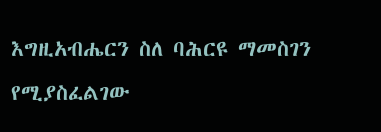እግዚአብሔርን ስለ ባሕርዩ ማመስገን የሚያስፈልገው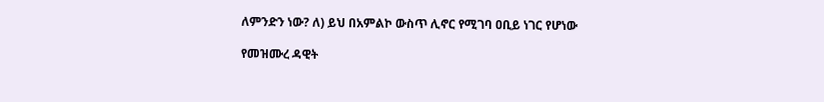ለምንድን ነው? ለ) ይህ በአምልኮ ውስጥ ሊኖር የሚገባ ዐቢይ ነገር የሆነው

የመዝሙረ ዳዊት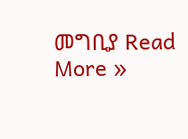መግቢያ Read More »